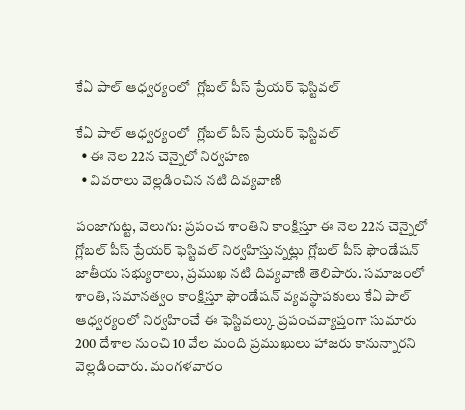కేఏ పాల్ ఆధ్వర్యంలో  గ్లోబల్ పీస్ ప్రేయర్ ఫెస్టివల్

కేఏ పాల్ ఆధ్వర్యంలో  గ్లోబల్ పీస్ ప్రేయర్ ఫెస్టివల్
  • ఈ నెల 22న చెన్నైలో నిర్వహణ
  • వివరాలు వెల్లడించిన నటి దివ్యవాణి

పంజాగుట్ట, వెలుగు: ప్రపంచ శాంతిని కాంక్షిస్తూ ఈ నెల 22న చెన్నైలో గ్లోబల్ పీస్ ప్రేయర్ ఫెస్టివల్ నిర్వహిస్తున్నట్లు గ్లోబల్ పీస్ ఫౌండేషన్ జాతీయ సభ్యురాలు, ప్రముఖ నటి దివ్యవాణి తెలిపారు. సమాజంలో శాంతి, సమానత్వం కాంక్షిస్తూ ఫౌండేషన్ వ్యవస్థాపకులు కేఏ పాల్ ఆధ్వర్యంలో నిర్వహించే ఈ ఫెస్టివల్కు ప్రపంచవ్యాప్తంగా సుమారు 200 దేశాల నుంచి 10 వేల మంది ప్రముఖులు హాజరు కానున్నారని వెల్లడించారు. మంగళవారం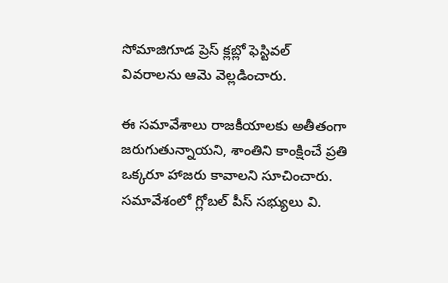సోమాజిగూడ ప్రెస్ క్లబ్లో ఫెస్టివల్ వివరాలను ఆమె వెల్లడించారు.

ఈ సమావేశాలు రాజకీయాలకు అతీతంగా జరుగుతున్నాయని, శాంతిని కాంక్షించే ప్రతి ఒక్కరూ హాజరు కావాలని సూచించారు. సమావేశంలో గ్లోబల్ పీస్ సభ్యులు వి.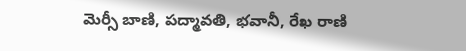మెర్సీ బాణి, పద్మావతి, భవానీ, రేఖ రాణి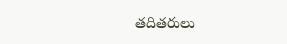తదితరులు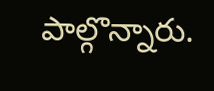పాల్గొన్నారు.